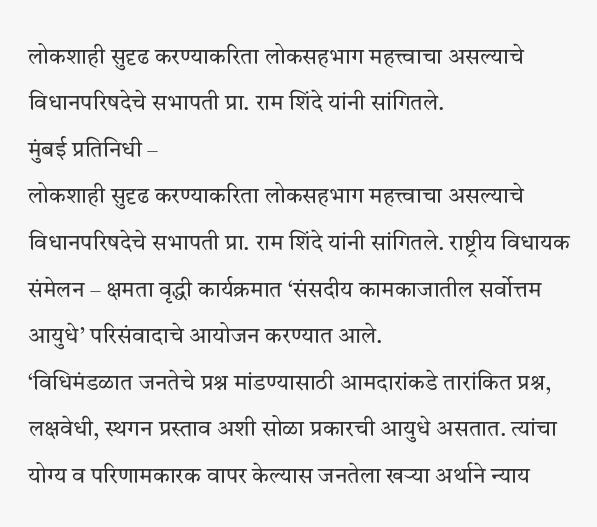लोकशाही सुदृढ करण्याकरिता लोकसहभाग महत्त्वाचा असल्याचे विधानपरिषदेचे सभापती प्रा. राम शिंदे यांनी सांगितले.
मुंबई प्रतिनिधी –
लोकशाही सुदृढ करण्याकरिता लोकसहभाग महत्त्वाचा असल्याचे विधानपरिषदेचे सभापती प्रा. राम शिंदे यांनी सांगितले. राष्ट्रीय विधायक संमेलन – क्षमता वृद्धी कार्यक्रमात ‘संसदीय कामकाजातील सर्वोत्तम आयुधे’ परिसंवादाचे आयोजन करण्यात आले.
‘विधिमंडळात जनतेचे प्रश्न मांडण्यासाठी आमदारांकडे तारांकित प्रश्न, लक्षवेधी, स्थगन प्रस्ताव अशी सोळा प्रकारची आयुधे असतात. त्यांचा योग्य व परिणामकारक वापर केल्यास जनतेला खऱ्या अर्थाने न्याय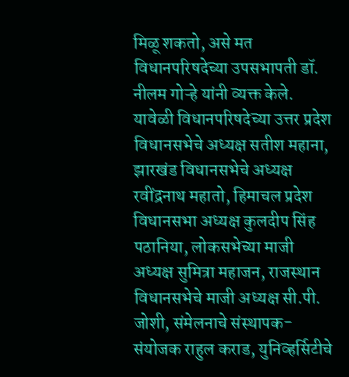मिळू शकतो, असे मत विधानपरिषदेच्या उपसभापती डॉ. नीलम गोऱ्हे यांनी व्यक्त केले.
यावेळी विधानपरिषदेच्या उत्तर प्रदेश विधानसभेचे अध्यक्ष सतीश महाना, झारखंड विधानसभेचे अध्यक्ष रवींद्रनाथ महातो, हिमाचल प्रदेश विधानसभा अध्यक्ष कुलदीप सिंह पठानिया, लोकसभेच्या माजी अध्यक्ष सुमित्रा महाजन, राजस्थान विधानसभेचे माजी अध्यक्ष सी.पी. जोशी, संमेलनाचे संस्थापक-संयोजक राहुल कराड, युनिव्हर्सिटीचे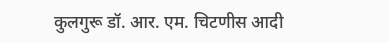कुलगुरू डॉ. आर. एम. चिटणीस आदी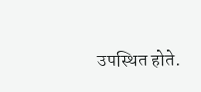उपस्थित होते.